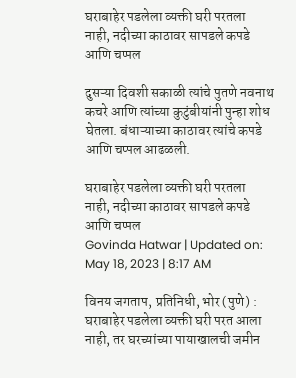घराबाहेर पडलेला व्यक्ती घरी परतला नाही, नदीच्या काठावर सापडले कपडे आणि चप्पल

दुसऱ्या दिवशी सकाळी त्यांचे पुतणे नवनाथ कचरे आणि त्यांच्या कुटुंबीयांनी पुन्हा शोध घेतला. बंधाऱ्याच्या काठावर त्यांचे कपडे आणि चप्पल आढळली.

घराबाहेर पडलेला व्यक्ती घरी परतला नाही, नदीच्या काठावर सापडले कपडे आणि चप्पल
Govinda Hatwar | Updated on: May 18, 2023 | 8:17 AM

विनय जगताप, प्रतिनिधी, भोर (पुणे) : घराबाहेर पडलेला व्यक्ती घरी परत आला नाही, तर घरच्यांच्या पायाखालची जमीन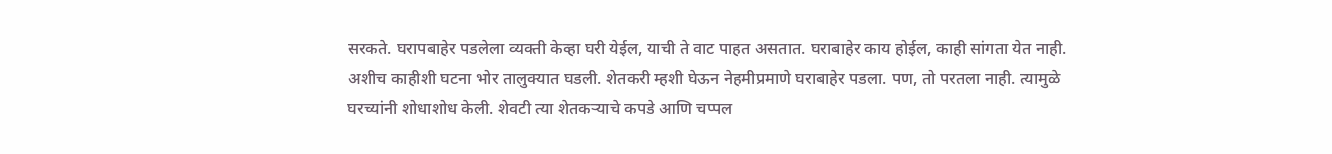सरकते. घरापबाहेर पडलेला व्यक्ती केव्हा घरी येईल, याची ते वाट पाहत असतात. घराबाहेर काय होईल, काही सांगता येत नाही. अशीच काहीशी घटना भोर तालुक्यात घडली. शेतकरी म्हशी घेऊन नेहमीप्रमाणे घराबाहेर पडला. पण, तो परतला नाही. त्यामुळे घरच्यांनी शोधाशोध केली. शेवटी त्या शेतकऱ्याचे कपडे आणि चप्पल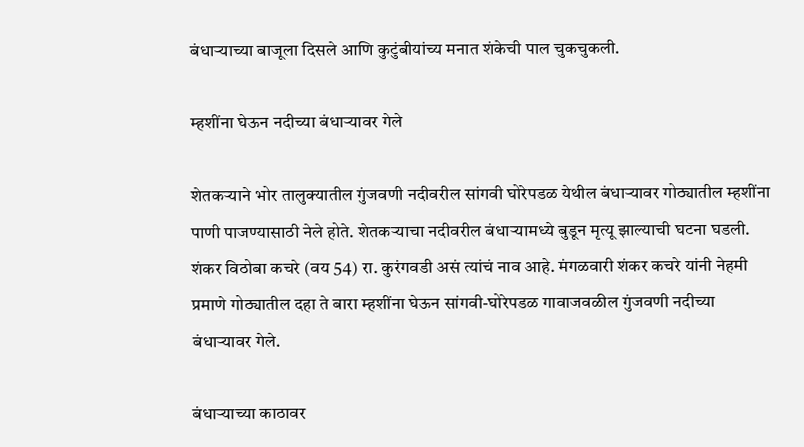बंधाऱ्याच्या बाजूला दिसले आणि कुटुंबीयांच्य मनात शंकेची पाल चुकचुकली.

म्हशींना घेऊन नदीच्या बंधाऱ्यावर गेले

शेतकऱ्याने भोर तालुक्यातील गुंजवणी नदीवरील सांगवी घोरेपडळ येथील बंधाऱ्यावर गोठ्यातील म्हशींना पाणी पाजण्यासाठी नेले होते. शेतकऱ्याचा नदीवरील बंधाऱ्यामध्ये बुडून मृत्यू झाल्याची घटना घडली. शंकर विठोबा कचरे (वय 54) रा. कुरंगवडी असं त्यांचं नाव आहे. मंगळवारी शंकर कचरे यांनी नेहमी प्रमाणे गोठ्यातील दहा ते बारा म्हशींना घेऊन सांगवी-घोरेपडळ गावाजवळील गुंजवणी नदीच्या बंधाऱ्यावर गेले.

बंधाऱ्याच्या काठावर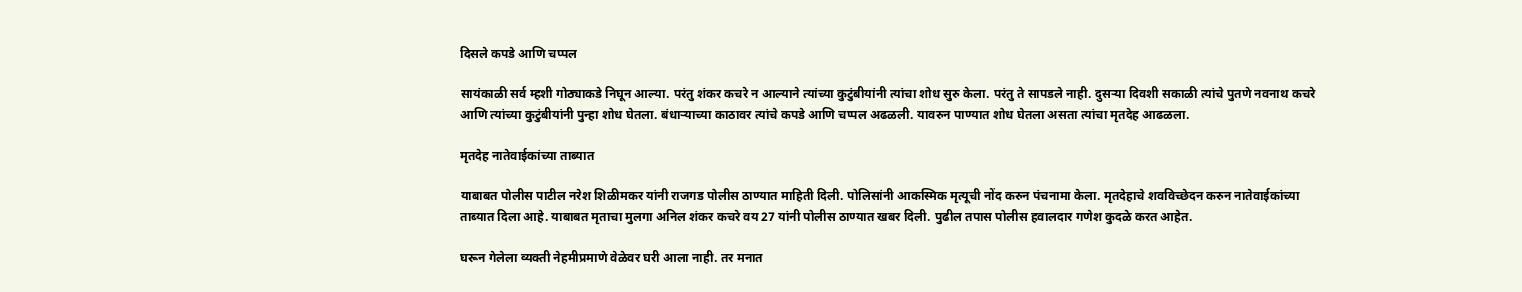दिसले कपडे आणि चप्पल

सायंकाळी सर्व म्हशी गोठ्याकडे निघून आल्या. परंतु शंकर कचरे न आल्याने त्यांच्या कुटुंबीयांनी त्यांचा शोध सुरु केला. परंतु ते सापडले नाही. दुसऱ्या दिवशी सकाळी त्यांचे पुतणे नवनाथ कचरे आणि त्यांच्या कुटुंबीयांनी पुन्हा शोध घेतला. बंधाऱ्याच्या काठावर त्यांचे कपडे आणि चप्पल अढळली. यावरुन पाण्यात शोध घेतला असता त्यांचा मृतदेह आढळला.

मृतदेह नातेवाईकांच्या ताब्यात

याबाबत पोलीस पाटील नरेश शिळीमकर यांनी राजगड पोलीस ठाण्यात माहिती दिली. पोलिसांनी आकस्मिक मृत्यूची नोंद करुन पंचनामा केला. मृतदेहाचे शवविच्छेदन करुन नातेवाईकांच्या ताब्यात दिला आहे. याबाबत मृताचा मुलगा अनिल शंकर कचरे वय 27 यांनी पोलीस ठाण्यात खबर दिली. पुढील तपास पोलीस हवालदार गणेश कुदळे करत आहेत.

घरून गेलेला व्यक्ती नेहमीप्रमाणे वेळेवर घरी आला नाही. तर मनात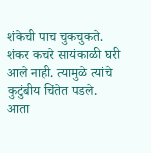शंकेची पाच चुकचुकते. शंकर कचरे सायंकाळी घरी आले नाही. त्यामुळे त्यांचे कुटुंबीय चिंतेत पडले. आता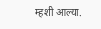म्हशी आल्या.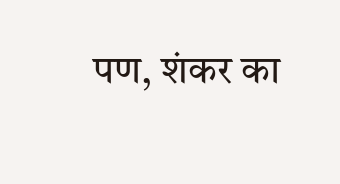पण, शंकर का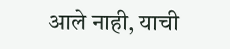आले नाही, याची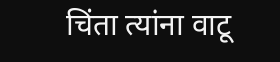चिंता त्यांना वाटू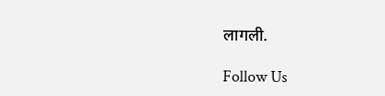लागली.

Follow Us